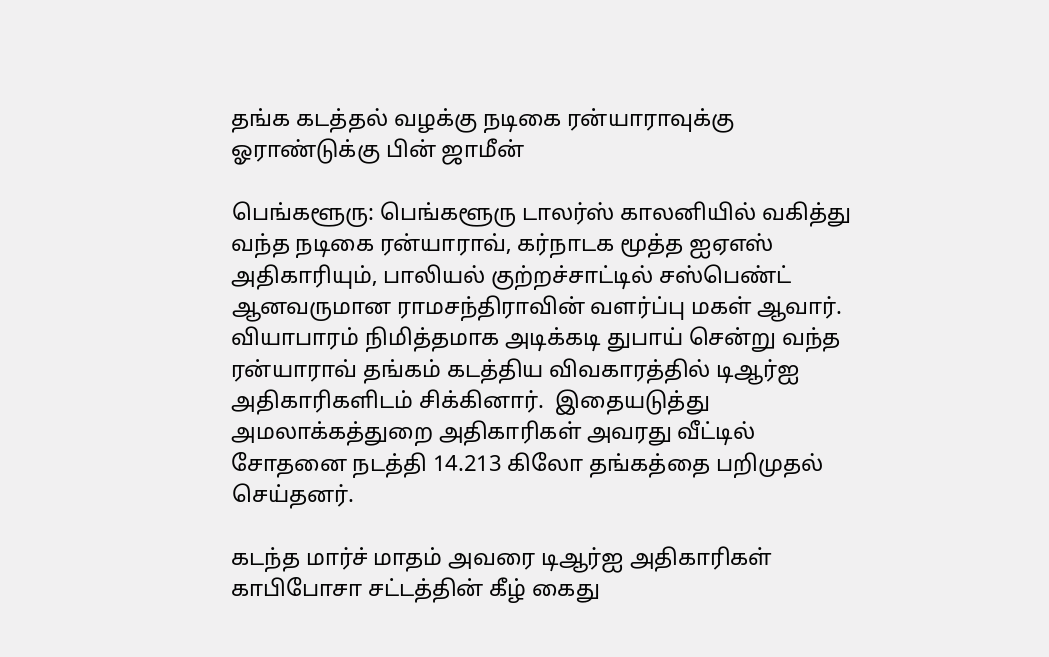தங்க கடத்தல் வழக்கு நடிகை ரன்யாராவுக்கு ஓராண்டுக்கு பின் ஜாமீன்

பெங்களூரு: பெங்களூரு டாலர்ஸ் காலனியில் வகித்து வந்த நடிகை ரன்யாராவ், கர்நாடக மூத்த ஐஏஎஸ் அதிகாரியும், பாலியல் குற்றச்சாட்டில் சஸ்பெண்ட் ஆனவருமான ராமசந்திராவின் வளர்ப்பு மகள் ஆவார். வியாபாரம் நிமித்தமாக அடிக்கடி துபாய் சென்று வந்த ரன்யாராவ் தங்கம் கடத்திய விவகாரத்தில் டிஆர்ஐ அதிகாரிகளிடம் சிக்கினார்.  இதையடுத்து அமலாக்கத்துறை அதிகாரிகள் அவரது வீட்டில் சோதனை நடத்தி 14.213 கிலோ தங்கத்தை பறிமுதல் செய்தனர்.

கடந்த மார்ச் மாதம் அவரை டிஆர்ஐ அதிகாரிகள் காபிபோசா சட்டத்தின் கீழ் கைது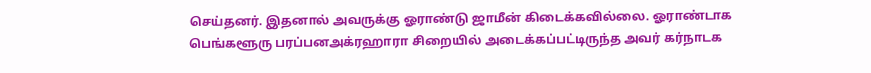செய்தனர். இதனால் அவருக்கு ஓராண்டு ஜாமீன் கிடைக்கவில்லை. ஓராண்டாக பெங்களூரு பரப்பனஅக்ரஹாரா சிறையில் அடைக்கப்பட்டிருந்த அவர் கர்நாடக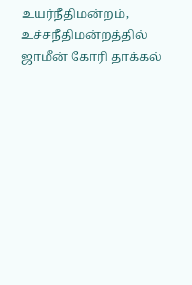உயர்நீதிமன்றம், உச்சநீதிமன்றத்தில் ஜாமீன் கோரி தாக்கல்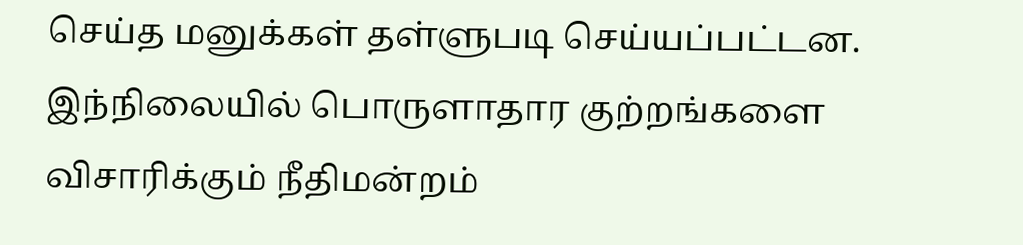செய்த மனுக்கள் தள்ளுபடி செய்யப்பட்டன. இந்நிலையில் பொருளாதார குற்றங்களை விசாரிக்கும் நீதிமன்றம்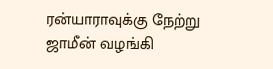ரன்யாராவுக்கு நேற்று ஜாமீன் வழங்கி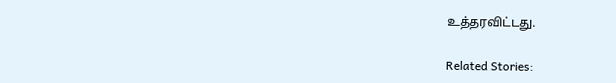உத்தரவிட்டது.

Related Stories: